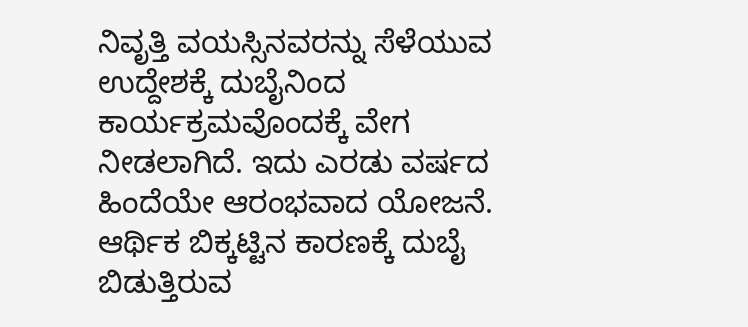ನಿವೃತ್ತಿ ವಯಸ್ಸಿನವರನ್ನು ಸೆಳೆಯುವ ಉದ್ದೇಶಕ್ಕೆ ದುಬೈನಿಂದ ಕಾರ್ಯಕ್ರಮವೊಂದಕ್ಕೆ ವೇಗ ನೀಡಲಾಗಿದೆ. ಇದು ಎರಡು ವರ್ಷದ ಹಿಂದೆಯೇ ಆರಂಭವಾದ ಯೋಜನೆ. ಆರ್ಥಿಕ ಬಿಕ್ಕಟ್ಟಿನ ಕಾರಣಕ್ಕೆ ದುಬೈ ಬಿಡುತ್ತಿರುವ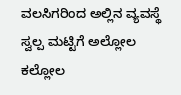ವಲಸಿಗರಿಂದ ಅಲ್ಲಿನ ವ್ಯವಸ್ಥೆ ಸ್ವಲ್ಪ ಮಟ್ಟಿಗೆ ಅಲ್ಲೋಲ ಕಲ್ಲೋಲ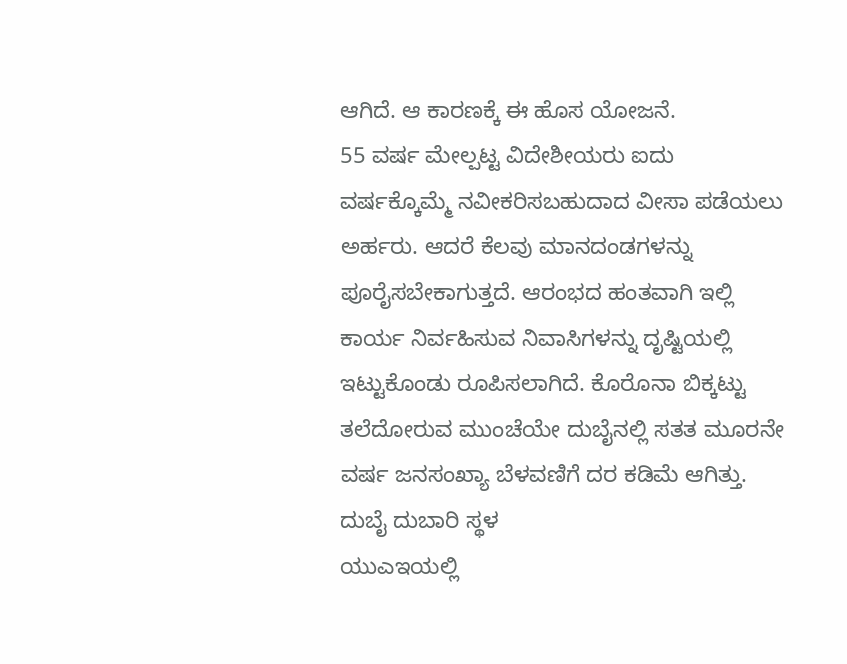ಆಗಿದೆ. ಆ ಕಾರಣಕ್ಕೆ ಈ ಹೊಸ ಯೋಜನೆ.
55 ವರ್ಷ ಮೇಲ್ಪಟ್ಟ ವಿದೇಶೀಯರು ಐದು ವರ್ಷಕ್ಕೊಮ್ಮೆ ನವೀಕರಿಸಬಹುದಾದ ವೀಸಾ ಪಡೆಯಲು ಅರ್ಹರು. ಆದರೆ ಕೆಲವು ಮಾನದಂಡಗಳನ್ನು ಪೂರೈಸಬೇಕಾಗುತ್ತದೆ. ಆರಂಭದ ಹಂತವಾಗಿ ಇಲ್ಲಿ ಕಾರ್ಯ ನಿರ್ವಹಿಸುವ ನಿವಾಸಿಗಳನ್ನು ದೃಷ್ಟಿಯಲ್ಲಿ ಇಟ್ಟುಕೊಂಡು ರೂಪಿಸಲಾಗಿದೆ. ಕೊರೊನಾ ಬಿಕ್ಕಟ್ಟು ತಲೆದೋರುವ ಮುಂಚೆಯೇ ದುಬೈನಲ್ಲಿ ಸತತ ಮೂರನೇ ವರ್ಷ ಜನಸಂಖ್ಯಾ ಬೆಳವಣಿಗೆ ದರ ಕಡಿಮೆ ಆಗಿತ್ತು.
ದುಬೈ ದುಬಾರಿ ಸ್ಥಳ
ಯುಎಇಯಲ್ಲಿ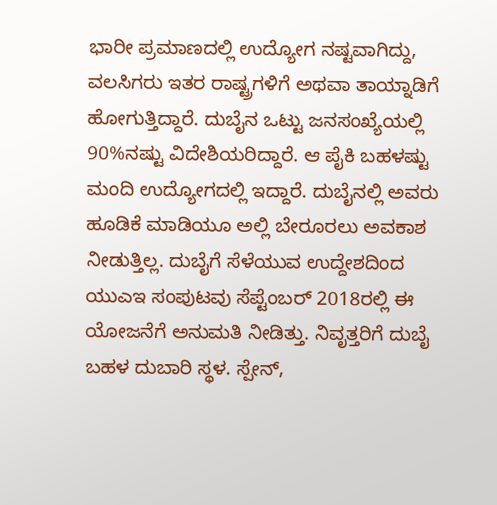ಭಾರೀ ಪ್ರಮಾಣದಲ್ಲಿ ಉದ್ಯೋಗ ನಷ್ಟವಾಗಿದ್ದು, ವಲಸಿಗರು ಇತರ ರಾಷ್ಟ್ರಗಳಿಗೆ ಅಥವಾ ತಾಯ್ನಾಡಿಗೆ ಹೋಗುತ್ತಿದ್ದಾರೆ. ದುಬೈನ ಒಟ್ಟು ಜನಸಂಖ್ಯೆಯಲ್ಲಿ 90%ನಷ್ಟು ವಿದೇಶಿಯರಿದ್ದಾರೆ. ಆ ಪೈಕಿ ಬಹಳಷ್ಟು ಮಂದಿ ಉದ್ಯೋಗದಲ್ಲಿ ಇದ್ದಾರೆ. ದುಬೈನಲ್ಲಿ ಅವರು ಹೂಡಿಕೆ ಮಾಡಿಯೂ ಅಲ್ಲಿ ಬೇರೂರಲು ಅವಕಾಶ ನೀಡುತ್ತಿಲ್ಲ. ದುಬೈಗೆ ಸೆಳೆಯುವ ಉದ್ದೇಶದಿಂದ ಯುಎಇ ಸಂಪುಟವು ಸೆಪ್ಟೆಂಬರ್ 2018ರಲ್ಲಿ ಈ ಯೋಜನೆಗೆ ಅನುಮತಿ ನೀಡಿತ್ತು. ನಿವೃತ್ತರಿಗೆ ದುಬೈ ಬಹಳ ದುಬಾರಿ ಸ್ಥಳ. ಸ್ಪೇನ್,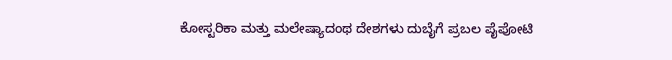ಕೋಸ್ಟರಿಕಾ ಮತ್ತು ಮಲೇಷ್ಯಾದಂಥ ದೇಶಗಳು ದುಬೈಗೆ ಪ್ರಬಲ ಪೈಪೋಟಿ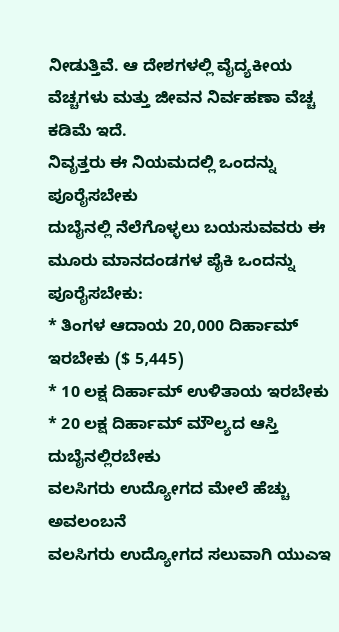ನೀಡುತ್ತಿವೆ. ಆ ದೇಶಗಳಲ್ಲಿ ವೈದ್ಯಕೀಯ ವೆಚ್ಚಗಳು ಮತ್ತು ಜೀವನ ನಿರ್ವಹಣಾ ವೆಚ್ಚ ಕಡಿಮೆ ಇದೆ.
ನಿವೃತ್ತರು ಈ ನಿಯಮದಲ್ಲಿ ಒಂದನ್ನು ಪೂರೈಸಬೇಕು
ದುಬೈನಲ್ಲಿ ನೆಲೆಗೊಳ್ಳಲು ಬಯಸುವವರು ಈ ಮೂರು ಮಾನದಂಡಗಳ ಪೈಕಿ ಒಂದನ್ನು ಪೂರೈಸಬೇಕು:
* ತಿಂಗಳ ಆದಾಯ 20,000 ದಿರ್ಹಾಮ್ ಇರಬೇಕು ($ 5,445)
* 10 ಲಕ್ಷ ದಿರ್ಹಾಮ್ ಉಳಿತಾಯ ಇರಬೇಕು
* 20 ಲಕ್ಷ ದಿರ್ಹಾಮ್ ಮೌಲ್ಯದ ಆಸ್ತಿ ದುಬೈನಲ್ಲಿರಬೇಕು
ವಲಸಿಗರು ಉದ್ಯೋಗದ ಮೇಲೆ ಹೆಚ್ಚು ಅವಲಂಬನೆ
ವಲಸಿಗರು ಉದ್ಯೋಗದ ಸಲುವಾಗಿ ಯುಎಇ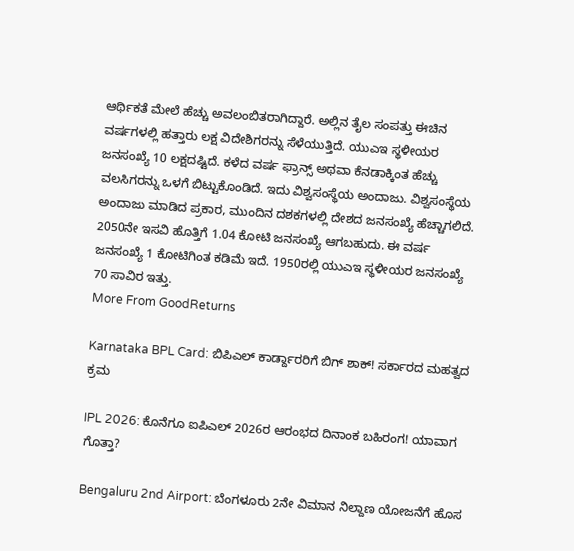ಆರ್ಥಿಕತೆ ಮೇಲೆ ಹೆಚ್ಚು ಅವಲಂಬಿತರಾಗಿದ್ದಾರೆ. ಅಲ್ಲಿನ ತೈಲ ಸಂಪತ್ತು ಈಚಿನ ವರ್ಷಗಳಲ್ಲಿ ಹತ್ತಾರು ಲಕ್ಷ ವಿದೇಶಿಗರನ್ನು ಸೆಳೆಯುತ್ತಿದೆ. ಯುಎಇ ಸ್ಥಳೀಯರ ಜನಸಂಖ್ಯೆ 10 ಲಕ್ಷದಷ್ಟಿದೆ. ಕಳೆದ ವರ್ಷ ಫ್ರಾನ್ಸ್ ಅಥವಾ ಕೆನಡಾಕ್ಕಿಂತ ಹೆಚ್ಚು ವಲಸಿಗರನ್ನು ಒಳಗೆ ಬಿಟ್ಟುಕೊಂಡಿದೆ. ಇದು ವಿಶ್ವಸಂಸ್ಥೆಯ ಅಂದಾಜು. ವಿಶ್ವಸಂಸ್ಥೆಯ ಅಂದಾಜು ಮಾಡಿದ ಪ್ರಕಾರ, ಮುಂದಿನ ದಶಕಗಳಲ್ಲಿ ದೇಶದ ಜನಸಂಖ್ಯೆ ಹೆಚ್ಚಾಗಲಿದೆ. 2050ನೇ ಇಸವಿ ಹೊತ್ತಿಗೆ 1.04 ಕೋಟಿ ಜನಸಂಖ್ಯೆ ಆಗಬಹುದು. ಈ ವರ್ಷ ಜನಸಂಖ್ಯೆ 1 ಕೋಟಿಗಿಂತ ಕಡಿಮೆ ಇದೆ. 1950ರಲ್ಲಿ ಯುಎಇ ಸ್ಥಳೀಯರ ಜನಸಂಖ್ಯೆ 70 ಸಾವಿರ ಇತ್ತು.
More From GoodReturns

Karnataka BPL Card: ಬಿಪಿಎಲ್ ಕಾರ್ಡ್ದಾರರಿಗೆ ಬಿಗ್ ಶಾಕ್! ಸರ್ಕಾರದ ಮಹತ್ವದ ಕ್ರಮ

IPL 2026: ಕೊನೆಗೂ ಐಪಿಎಲ್ 2026ರ ಆರಂಭದ ದಿನಾಂಕ ಬಹಿರಂಗ! ಯಾವಾಗ ಗೊತ್ತಾ?

Bengaluru 2nd Airport: ಬೆಂಗಳೂರು 2ನೇ ವಿಮಾನ ನಿಲ್ದಾಣ ಯೋಜನೆಗೆ ಹೊಸ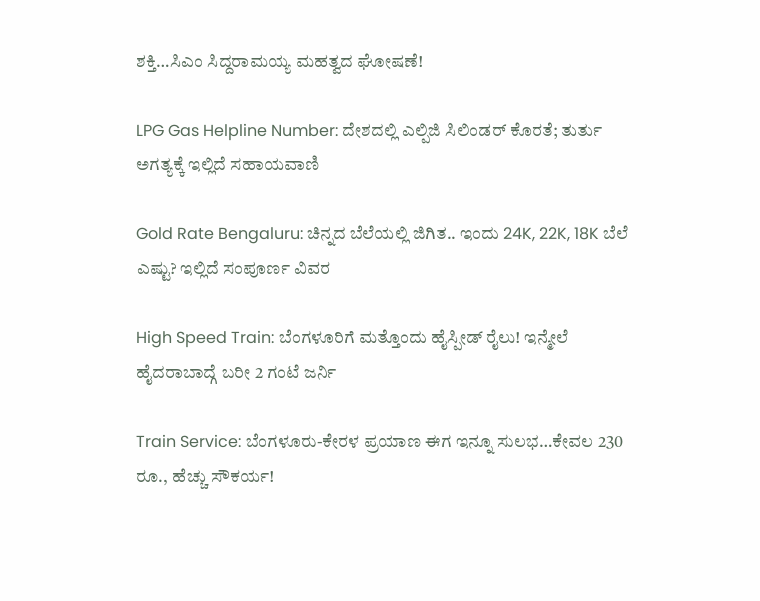ಶಕ್ತಿ…ಸಿಎಂ ಸಿದ್ದರಾಮಯ್ಯ ಮಹತ್ವದ ಘೋಷಣೆ!

LPG Gas Helpline Number: ದೇಶದಲ್ಲಿ ಎಲ್ಪಿಜಿ ಸಿಲಿಂಡರ್ ಕೊರತೆ; ತುರ್ತು ಅಗತ್ಯಕ್ಕೆ ಇಲ್ಲಿದೆ ಸಹಾಯವಾಣಿ

Gold Rate Bengaluru: ಚಿನ್ನದ ಬೆಲೆಯಲ್ಲಿ ಜಿಗಿತ.. ಇಂದು 24K, 22K, 18K ಬೆಲೆ ಎಷ್ಟು? ಇಲ್ಲಿದೆ ಸಂಪೂರ್ಣ ವಿವರ

High Speed Train: ಬೆಂಗಳೂರಿಗೆ ಮತ್ತೊಂದು ಹೈಸ್ಪೀಡ್ ರೈಲು! ಇನ್ಮೇಲೆ ಹೈದರಾಬಾದ್ಗೆ ಬರೀ 2 ಗಂಟೆ ಜರ್ನಿ

Train Service: ಬೆಂಗಳೂರು-ಕೇರಳ ಪ್ರಯಾಣ ಈಗ ಇನ್ನೂ ಸುಲಭ…ಕೇವಲ 230 ರೂ., ಹೆಚ್ಚು ಸೌಕರ್ಯ!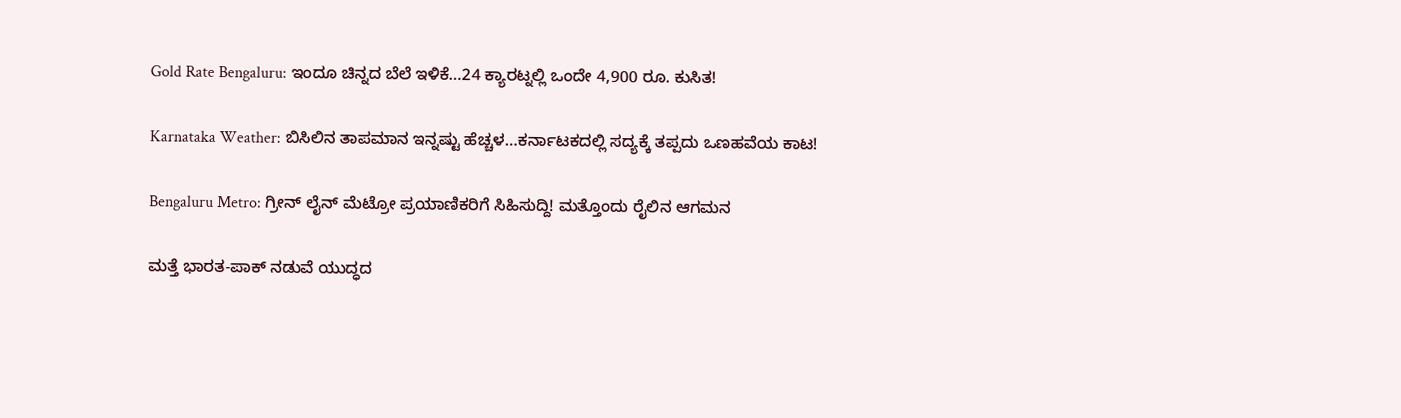Gold Rate Bengaluru: ಇಂದೂ ಚಿನ್ನದ ಬೆಲೆ ಇಳಿಕೆ…24 ಕ್ಯಾರಟ್ನಲ್ಲಿ ಒಂದೇ 4,900 ರೂ. ಕುಸಿತ!

Karnataka Weather: ಬಿಸಿಲಿನ ತಾಪಮಾನ ಇನ್ನಷ್ಟು ಹೆಚ್ಚಳ…ಕರ್ನಾಟಕದಲ್ಲಿ ಸದ್ಯಕ್ಕೆ ತಪ್ಪದು ಒಣಹವೆಯ ಕಾಟ!

Bengaluru Metro: ಗ್ರೀನ್ ಲೈನ್ ಮೆಟ್ರೋ ಪ್ರಯಾಣಿಕರಿಗೆ ಸಿಹಿಸುದ್ದಿ! ಮತ್ತೊಂದು ರೈಲಿನ ಆಗಮನ

ಮತ್ತೆ ಭಾರತ-ಪಾಕ್ ನಡುವೆ ಯುದ್ಧದ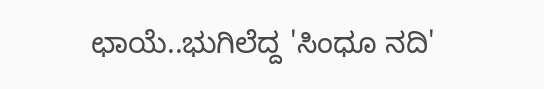ಛಾಯೆ..ಭುಗಿಲೆದ್ದ 'ಸಿಂಧೂ ನದಿ'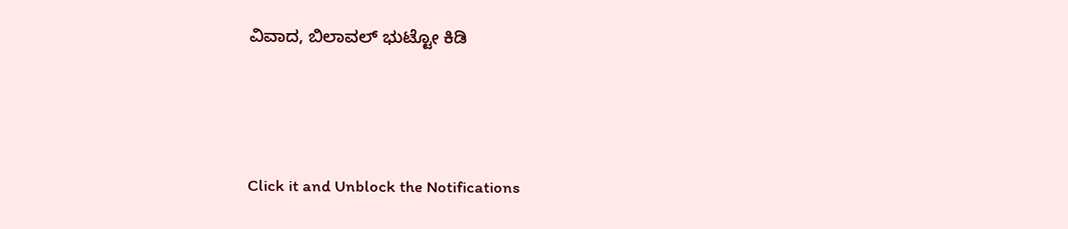ವಿವಾದ, ಬಿಲಾವಲ್ ಭುಟ್ಟೋ ಕಿಡಿ



Click it and Unblock the Notifications